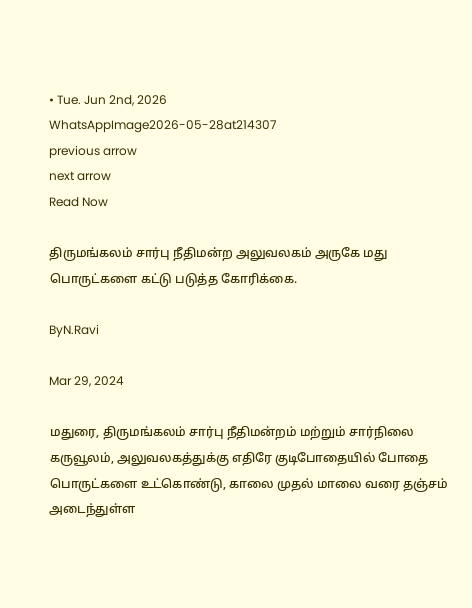• Tue. Jun 2nd, 2026
WhatsAppImage2026-05-28at214307
previous arrow
next arrow
Read Now

திருமங்கலம் சார்பு நீதிமன்ற அலுவலகம் அருகே மது பொருட்களை கட்டு படுத்த கோரிக்கை.

ByN.Ravi

Mar 29, 2024

மதுரை, திருமங்கலம் சார்பு நீதிமன்றம் மற்றும் சார்நிலை கருவூலம், அலுவலகத்துக்கு எதிரே குடிபோதையில் போதை பொருட்களை உட்கொண்டு, காலை முதல் மாலை வரை தஞ்சம் அடைந்துள்ள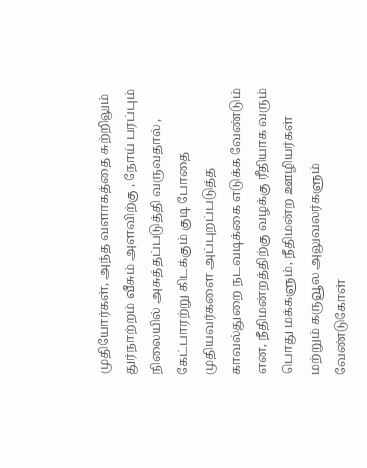முதியோர்கள், அந்த வளாகத்தை சுற்றிலும் துர்நாற்றம் வீசும் அளவிற்கு , நோய் பரப்பும் நிலையில் அசுத்தப்படுத்தி வருவதால் , கேட்பாரற்று கிடக்கும் குடி போதை முதியவர்களை அப்புறப்படுத்த காவல்துறை நடவடிக்கை எடுக்க வேண்டும் என, நீதிமன்றத்திற்கு வழக்கு ரீதியாக வரும் பொது மக்களும், நீதிமன்ற ஊழியர்கள் மற்றும் கருவூல அலுவலர்களும் வேண்டுகோள்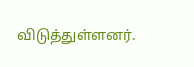விடுத்துள்ளனர்.